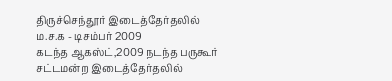திருச்செந்தூர் இடைத்தேர்தலில் ம.ச.க - டிசம்பர் 2009
கடந்த ஆகஸ்ட்,2009 நடந்த பருகூர் சட்டமன்ற இடைத்தேர்தலில்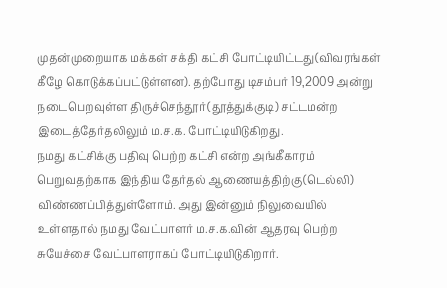முதன்முறையாக மக்கள் சக்தி கட்சி போட்டியிட்டது(விவரங்கள் கீழே கொடுக்கப்பட்டுள்ளன). தற்போது டிசம்பர் 19,2009 அன்று நடைபெறவுள்ள திருச்செந்தூர்(தூத்துக்குடி) சட்டமன்ற இடைத்தேர்தலிலும் ம.ச.க. போட்டியிடுகிறது.
நமது கட்சிக்கு பதிவு பெற்ற கட்சி என்ற அங்கீகாரம் பெறுவதற்காக இந்திய தேர்தல் ஆணையத்திற்கு(டெல்லி) விண்ணப்பித்துள்ளோம். அது இன்னும் நிலுவையில் உள்ளதால் நமது வேட்பாளர் ம.ச.க.வின் ஆதரவு பெற்ற சுயேச்சை வேட்பாளராகப் போட்டியிடுகிறார்.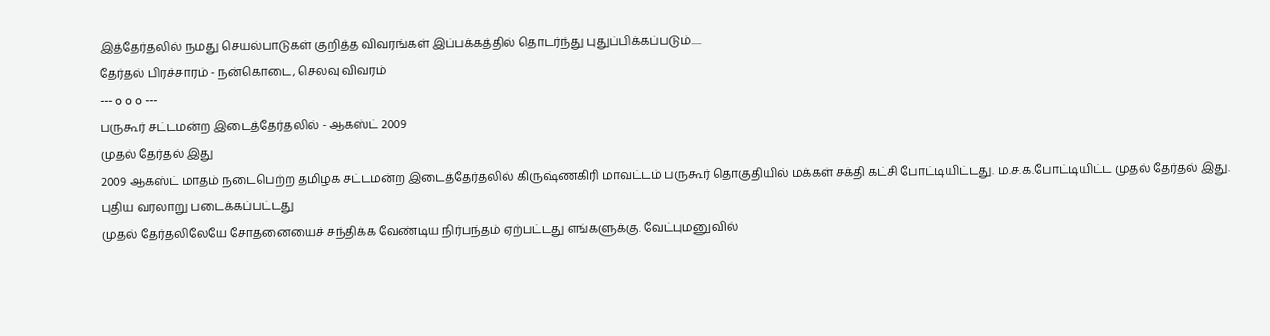இத்தேர்தலில் நமது செயல்பாடுகள் குறித்த விவரங்கள் இப்பக்கத்தில் தொடர்ந்து புதுப்பிக்கப்படும்.....
தேர்தல் பிரச்சாரம் - நன்கொடை, செலவு விவரம்
--- o o o ---
பருகூர் சட்டமன்ற இடைத்தேர்தலில் - ஆகஸ்ட் 2009
முதல் தேர்தல் இது
2009 ஆகஸ்ட் மாதம் நடைபெற்ற தமிழக சட்டமன்ற இடைத்தேர்தலில் கிருஷ்ணகிரி மாவட்டம் பருகூர் தொகுதியில் மக்கள் சக்தி கட்சி போட்டியிட்டது. ம.ச.க.போட்டியிட்ட முதல் தேர்தல் இது.
புதிய வரலாறு படைக்கப்பட்டது
முதல் தேர்தலிலேயே சோதனையைச் சந்திக்க வேண்டிய நிர்பந்தம் ஏற்பட்டது எங்களுக்கு. வேட்புமனுவில்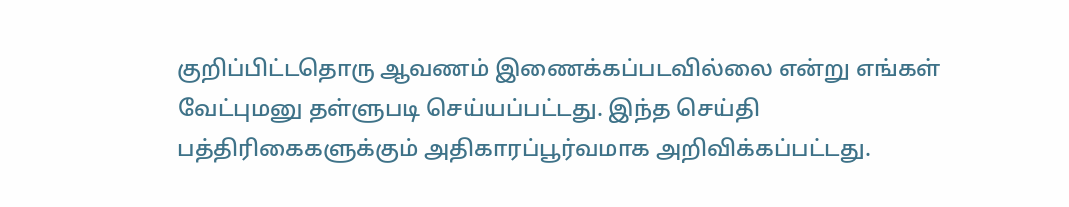குறிப்பிட்டதொரு ஆவணம் இணைக்கப்படவில்லை என்று எங்கள் வேட்புமனு தள்ளுபடி செய்யப்பட்டது. இந்த செய்தி பத்திரிகைகளுக்கும் அதிகாரப்பூர்வமாக அறிவிக்கப்பட்டது.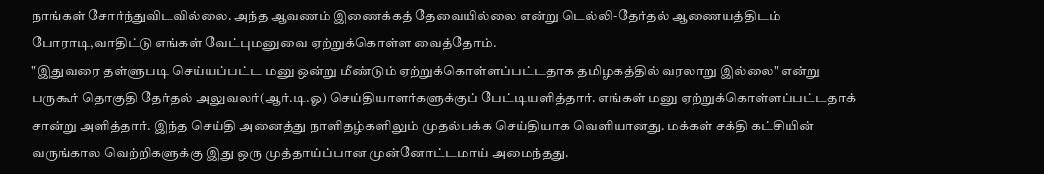நாங்கள் சோர்ந்துவிடவில்லை. அந்த ஆவணம் இணைக்கத் தேவையில்லை என்று டெல்லி-தேர்தல் ஆணையத்திடம் போராடி,வாதிட்டு எங்கள் வேட்புமனுவை ஏற்றுக்கொள்ள வைத்தோம்.
"இதுவரை தள்ளுபடி செய்யப்பட்ட மனு ஒன்று மீண்டும் ஏற்றுக்கொள்ளப்பட்டதாக தமிழகத்தில் வரலாறு இல்லை" என்று பருகூர் தொகுதி தேர்தல் அலுவலர்(ஆர்.டி.ஓ) செய்தியாளர்களுக்குப் பேட்டியளித்தார். எங்கள் மனு ஏற்றுக்கொள்ளப்பட்டதாக் சான்று அளித்தார். இந்த செய்தி அனைத்து நாளிதழ்களிலும் முதல்பக்க செய்தியாக வெளியானது. மக்கள் சக்தி கட்சியின் வருங்கால வெற்றிகளுக்கு இது ஒரு முத்தாய்ப்பான முன்னோட்டமாய் அமைந்தது.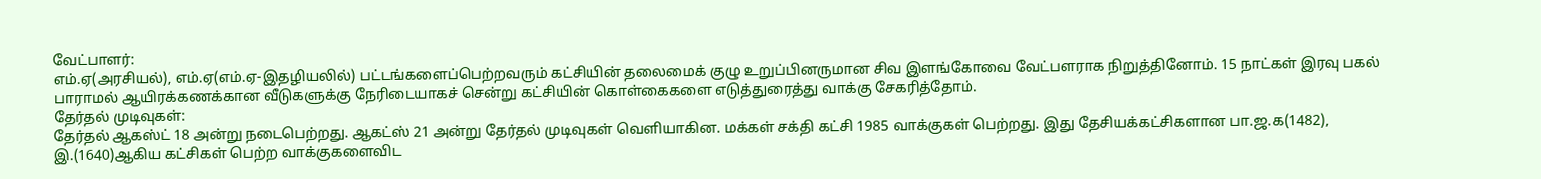வேட்பாளர்:
எம்.ஏ(அரசியல்), எம்.ஏ(எம்.ஏ-இதழியலில்) பட்டங்களைப்பெற்றவரும் கட்சியின் தலைமைக் குழு உறுப்பினருமான சிவ இளங்கோவை வேட்பளராக நிறுத்தினோம். 15 நாட்கள் இரவு பகல் பாராமல் ஆயிரக்கணக்கான வீடுகளுக்கு நேரிடையாகச் சென்று கட்சியின் கொள்கைகளை எடுத்துரைத்து வாக்கு சேகரித்தோம்.
தேர்தல் முடிவுகள்:
தேர்தல் ஆகஸ்ட் 18 அன்று நடைபெற்றது. ஆகட்ஸ் 21 அன்று தேர்தல் முடிவுகள் வெளியாகின. மக்கள் சக்தி கட்சி 1985 வாக்குகள் பெற்றது. இது தேசியக்கட்சிகளான பா.ஜ.க(1482), இ.(1640)ஆகிய கட்சிகள் பெற்ற வாக்குகளைவிட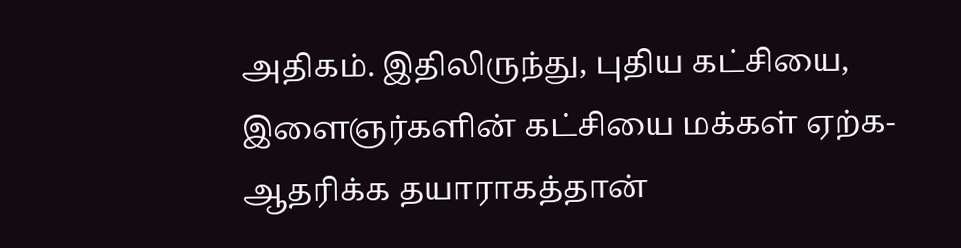அதிகம். இதிலிருந்து, புதிய கட்சியை, இளைஞர்களின் கட்சியை மக்கள் ஏற்க-ஆதரிக்க தயாராகத்தான்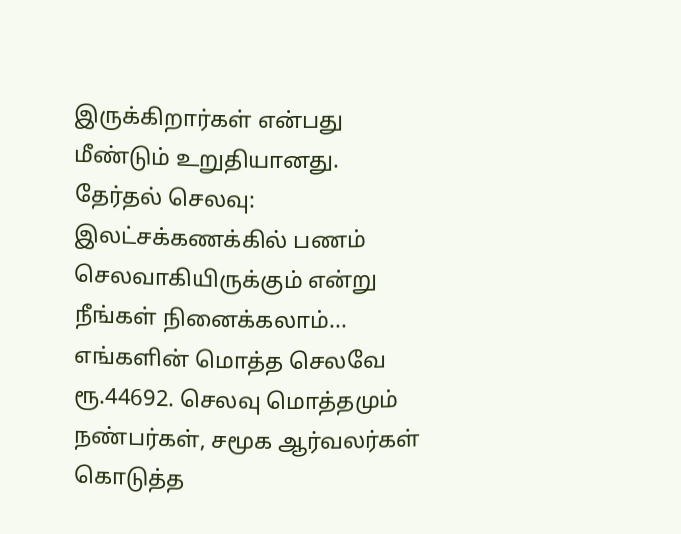இருக்கிறார்கள் என்பது மீண்டும் உறுதியானது.
தேர்தல் செலவு:
இலட்சக்கணக்கில் பணம் செலவாகியிருக்கும் என்று நீங்கள் நினைக்கலாம்... எங்களின் மொத்த செலவே ரூ.44692. செலவு மொத்தமும் நண்பர்கள், சமூக ஆர்வலர்கள் கொடுத்த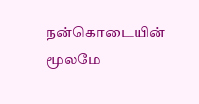நன்கொடையின் மூலமே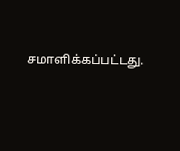சமாளிக்கப்பட்டது.